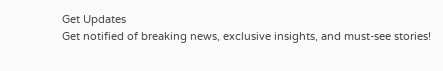Get Updates
Get notified of breaking news, exclusive insights, and must-see stories!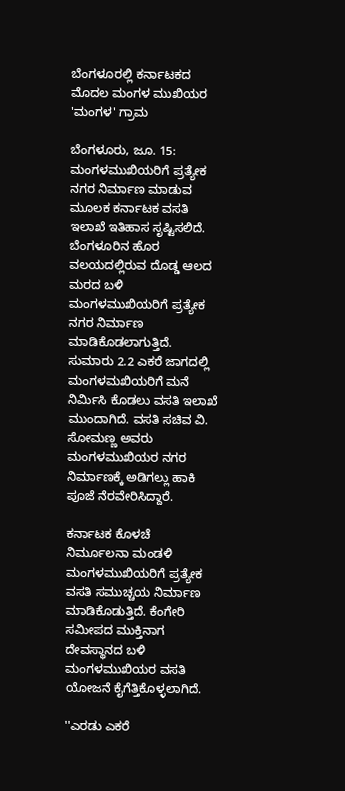ಬೆಂಗಳೂರಲ್ಲಿ ಕರ್ನಾಟಕದ ಮೊದಲ ಮಂಗಳ ಮುಖಿಯರ 'ಮಂಗಳ' ಗ್ರಾಮ

ಬೆಂಗಳೂರು, ಜೂ. 15: ಮಂಗಳಮುಖಿಯರಿಗೆ ಪ್ರತ್ಯೇಕ ನಗರ ನಿರ್ಮಾಣ ಮಾಡುವ ಮೂಲಕ ಕರ್ನಾಟಕ ವಸತಿ ಇಲಾಖೆ ಇತಿಹಾಸ ಸೃಷ್ಟಿಸಲಿದೆ. ಬೆಂಗಳೂರಿನ ಹೊರ ವಲಯದಲ್ಲಿರುವ ದೊಡ್ಡ ಆಲದ ಮರದ ಬಳಿ ಮಂಗಳಮುಖಿಯರಿಗೆ ಪ್ರತ್ಯೇಕ ನಗರ ನಿರ್ಮಾಣ ಮಾಡಿಕೊಡಲಾಗುತ್ತಿದೆ. ಸುಮಾರು 2.2 ಎಕರೆ ಜಾಗದಲ್ಲಿ ಮಂಗಳಮಖಿಯರಿಗೆ ಮನೆ ನಿರ್ಮಿಸಿ ಕೊಡಲು ವಸತಿ ಇಲಾಖೆ ಮುಂದಾಗಿದೆ. ವಸತಿ ಸಚಿವ ವಿ. ಸೋಮಣ್ಣ ಅವರು ಮಂಗಳಮುಖಿಯರ ನಗರ ನಿರ್ಮಾಣಕ್ಕೆ ಅಡಿಗಲ್ಲು ಹಾಕಿ ಪೂಜೆ ನೆರವೇರಿಸಿದ್ದಾರೆ.

ಕರ್ನಾಟಕ ಕೊಳಚೆ ನಿರ್ಮೂಲನಾ ಮಂಡಳಿ ಮಂಗಳಮುಖಿಯರಿಗೆ ಪ್ರತ್ಯೇಕ ವಸತಿ ಸಮುಚ್ಚಯ ನಿರ್ಮಾಣ ಮಾಡಿಕೊಡುತ್ತಿದೆ. ಕೆಂಗೇರಿ ಸಮೀಪದ ಮುಕ್ತಿನಾಗ ದೇವಸ್ಥಾನದ ಬಳಿ ಮಂಗಳಮುಖಿಯರ ವಸತಿ ಯೋಜನೆ ಕೈಗೆತ್ತಿಕೊಳ್ಳಲಾಗಿದೆ.

''ಎರಡು ಎಕರೆ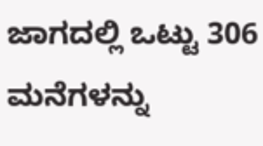ಜಾಗದಲ್ಲಿ ಒಟ್ಟು 306 ಮನೆಗಳನ್ನು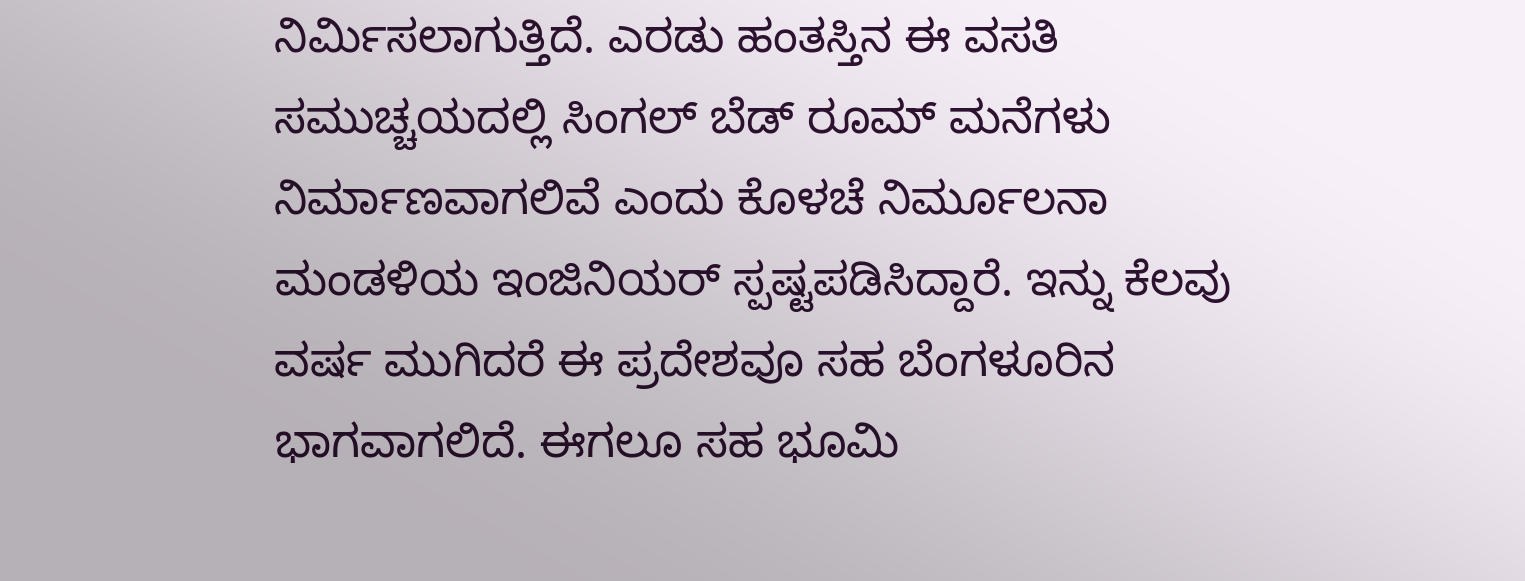ನಿರ್ಮಿಸಲಾಗುತ್ತಿದೆ. ಎರಡು ಹಂತಸ್ತಿನ ಈ ವಸತಿ ಸಮುಚ್ಚಯದಲ್ಲಿ ಸಿಂಗಲ್ ಬೆಡ್ ರೂಮ್ ಮನೆಗಳು ನಿರ್ಮಾಣವಾಗಲಿವೆ ಎಂದು ಕೊಳಚೆ ನಿರ್ಮೂಲನಾ ಮಂಡಳಿಯ ಇಂಜಿನಿಯರ್ ಸ್ಪಷ್ಟಪಡಿಸಿದ್ದಾರೆ. ಇನ್ನು ಕೆಲವು ವರ್ಷ ಮುಗಿದರೆ ಈ ಪ್ರದೇಶವೂ ಸಹ ಬೆಂಗಳೂರಿನ ಭಾಗವಾಗಲಿದೆ. ಈಗಲೂ ಸಹ ಭೂಮಿ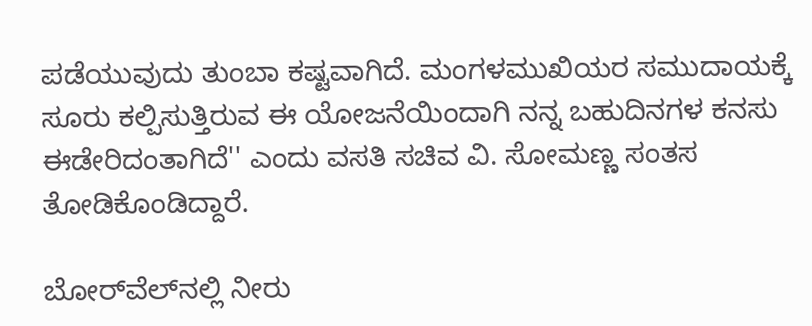ಪಡೆಯುವುದು ತುಂಬಾ ಕಷ್ಟವಾಗಿದೆ. ಮಂಗಳಮುಖಿಯರ ಸಮುದಾಯಕ್ಕೆ ಸೂರು ಕಲ್ಪಿಸುತ್ತಿರುವ ಈ ಯೋಜನೆಯಿಂದಾಗಿ ನನ್ನ ಬಹುದಿನಗಳ ಕನಸು ಈಡೇರಿದಂತಾಗಿದೆ'' ಎಂದು ವಸತಿ ಸಚಿವ ವಿ. ಸೋಮಣ್ಣ ಸಂತಸ ತೋಡಿಕೊಂಡಿದ್ದಾರೆ.

ಬೋರ್‌ವೆಲ್‌ನಲ್ಲಿ ನೀರು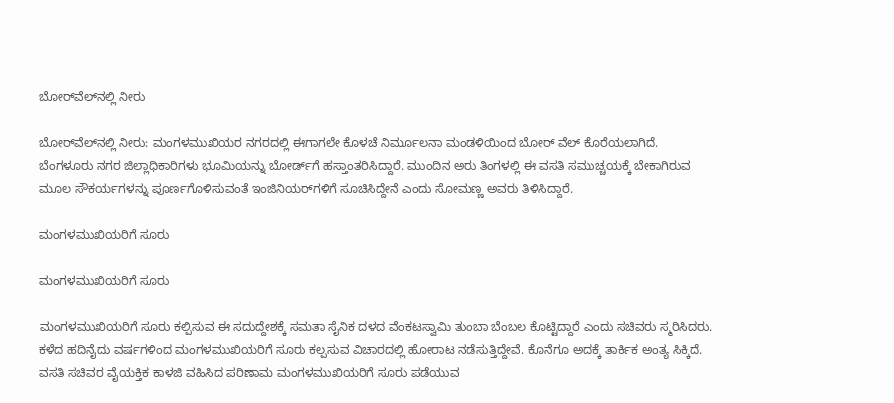ಬೋರ್‌ವೆಲ್‌ನಲ್ಲಿ ನೀರು

ಬೋರ್‌ವೆಲ್‌ನಲ್ಲಿ ನೀರು: ಮಂಗಳಮುಖಿಯರ ನಗರದಲ್ಲಿ ಈಗಾಗಲೇ ಕೊಳಚೆ ನಿರ್ಮೂಲನಾ ಮಂಡಳಿಯಿಂದ ಬೋರ್ ವೆಲ್ ಕೊರೆಯಲಾಗಿದೆ. ಬೆಂಗಳೂರು ನಗರ ಜಿಲ್ಲಾಧಿಕಾರಿಗಳು ಭೂಮಿಯನ್ನು ಬೋರ್ಡ್‌ಗೆ ಹಸ್ತಾಂತರಿಸಿದ್ದಾರೆ. ಮುಂದಿನ ಅರು ತಿಂಗಳಲ್ಲಿ ಈ ವಸತಿ ಸಮುಚ್ಚಯಕ್ಕೆ ಬೇಕಾಗಿರುವ ಮೂಲ ಸೌಕರ್ಯಗಳನ್ನು ಪೂರ್ಣಗೊಳಿಸುವಂತೆ ಇಂಜಿನಿಯರ್‌ಗಳಿಗೆ ಸೂಚಿಸಿದ್ದೇನೆ ಎಂದು ಸೋಮಣ್ಣ ಅವರು ತಿಳಿಸಿದ್ದಾರೆ.

ಮಂಗಳಮುಖಿಯರಿಗೆ ಸೂರು

ಮಂಗಳಮುಖಿಯರಿಗೆ ಸೂರು

ಮಂಗಳಮುಖಿಯರಿಗೆ ಸೂರು ಕಲ್ಪಿಸುವ ಈ ಸದುದ್ದೇಶಕ್ಕೆ ಸಮತಾ ಸೈನಿಕ ದಳದ ವೆಂಕಟಸ್ವಾಮಿ ತುಂಬಾ ಬೆಂಬಲ ಕೊಟ್ಟಿದ್ದಾರೆ ಎಂದು ಸಚಿವರು ಸ್ಮರಿಸಿದರು. ಕಳೆದ ಹದಿನೈದು ವರ್ಷಗಳಿಂದ ಮಂಗಳಮುಖಿಯರಿಗೆ ಸೂರು ಕಲ್ಪಸುವ ವಿಚಾರದಲ್ಲಿ ಹೋರಾಟ ನಡೆಸುತ್ತಿದ್ದೇವೆ. ಕೊನೆಗೂ ಅದಕ್ಕೆ ತಾರ್ಕಿಕ ಅಂತ್ಯ ಸಿಕ್ಕಿದೆ. ವಸತಿ ಸಚಿವರ ವೈಯಕ್ತಿಕ ಕಾಳಜಿ ವಹಿಸಿದ ಪರಿಣಾಮ ಮಂಗಳಮುಖಿಯರಿಗೆ ಸೂರು ಪಡೆಯುವ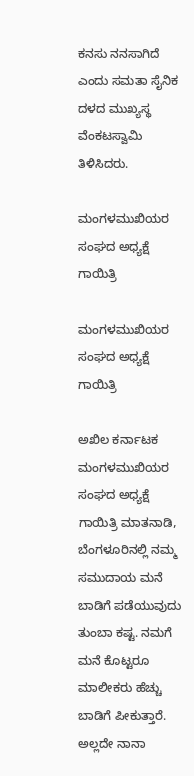ಕನಸು ನನಸಾಗಿದೆ ಎಂದು ಸಮತಾ ಸೈನಿಕ ದಳದ ಮುಖ್ಯಸ್ಥ ವೆಂಕಟಸ್ವಾಮಿ ತಿಳಿಸಿದರು.

ಮಂಗಳಮುಖಿಯರ ಸಂಘದ ಅಧ್ಯಕ್ಷೆ ಗಾಯಿತ್ರಿ

ಮಂಗಳಮುಖಿಯರ ಸಂಘದ ಅಧ್ಯಕ್ಷೆ ಗಾಯಿತ್ರಿ

ಅಖಿಲ ಕರ್ನಾಟಕ ಮಂಗಳಮುಖಿಯರ ಸಂಘದ ಅಧ್ಯಕ್ಷೆ ಗಾಯಿತ್ರಿ ಮಾತನಾಡಿ, ಬೆಂಗಳೂರಿನಲ್ಲಿ ನಮ್ಮ ಸಮುದಾಯ ಮನೆ ಬಾಡಿಗೆ ಪಡೆಯುವುದು ತುಂಬಾ ಕಷ್ಟ. ನಮಗೆ ಮನೆ ಕೊಟ್ಟರೂ ಮಾಲೀಕರು ಹೆಚ್ಚು ಬಾಡಿಗೆ ಪೀಕುತ್ತಾರೆ. ಅಲ್ಲದೇ ನಾನಾ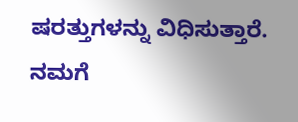ಷರತ್ತುಗಳನ್ನು ವಿಧಿಸುತ್ತಾರೆ. ನಮಗೆ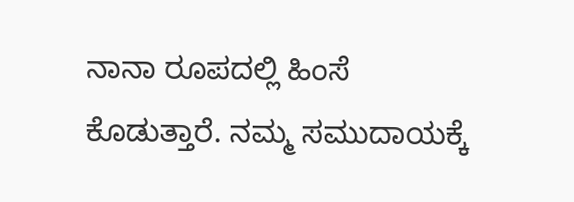ನಾನಾ ರೂಪದಲ್ಲಿ ಹಿಂಸೆ ಕೊಡುತ್ತಾರೆ. ನಮ್ಮ ಸಮುದಾಯಕ್ಕೆ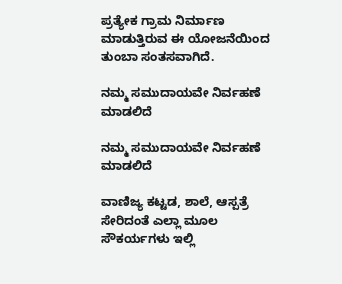ಪ್ರತ್ಯೇಕ ಗ್ರಾಮ ನಿರ್ಮಾಣ ಮಾಡುತ್ತಿರುವ ಈ ಯೋಜನೆಯಿಂದ ತುಂಬಾ ಸಂತಸವಾಗಿದೆ.

ನಮ್ಮ ಸಮುದಾಯವೇ ನಿರ್ವಹಣೆ ಮಾಡಲಿದೆ

ನಮ್ಮ ಸಮುದಾಯವೇ ನಿರ್ವಹಣೆ ಮಾಡಲಿದೆ

ವಾಣಿಜ್ಯ ಕಟ್ಟಡ, ಶಾಲೆ, ಆಸ್ಪತ್ರೆ ಸೇರಿದಂತೆ ಎಲ್ಲಾ ಮೂಲ ಸೌಕರ್ಯಗಳು ಇಲ್ಲಿ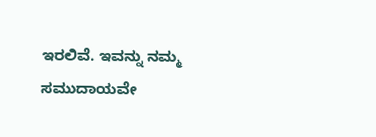ಇರಲಿವೆ. ಇವನ್ನು ನಮ್ಮ ಸಮುದಾಯವೇ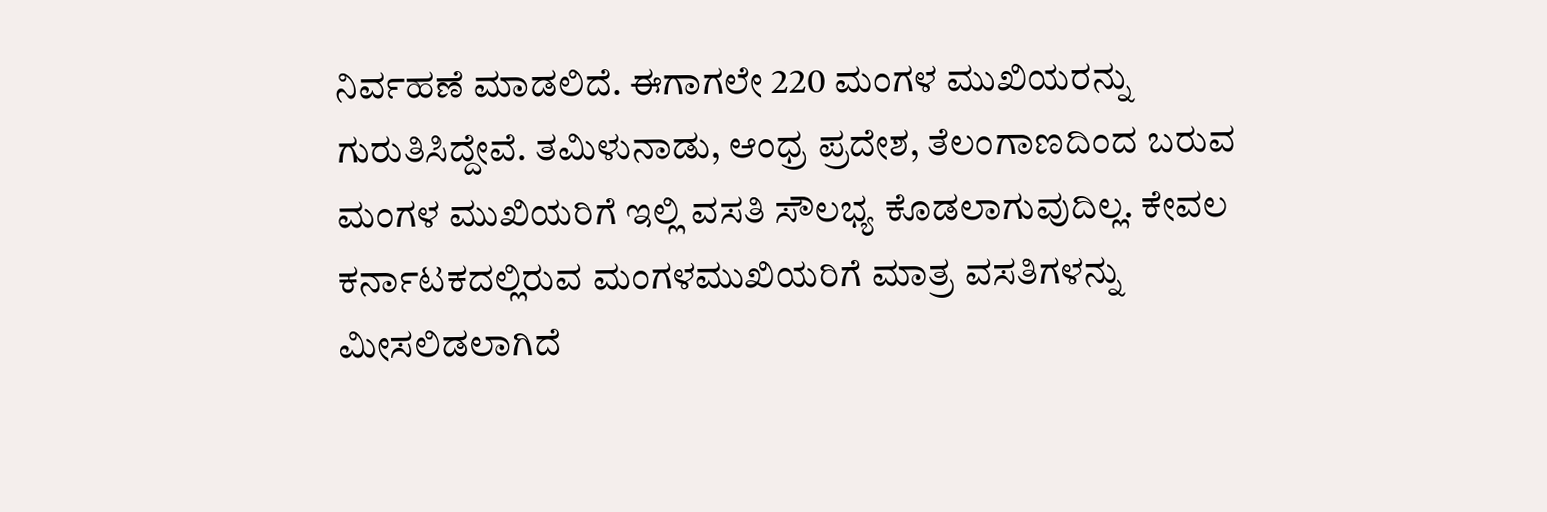ನಿರ್ವಹಣೆ ಮಾಡಲಿದೆ. ಈಗಾಗಲೇ 220 ಮಂಗಳ ಮುಖಿಯರನ್ನು ಗುರುತಿಸಿದ್ದೇವೆ. ತಮಿಳುನಾಡು, ಆಂಧ್ರ ಪ್ರದೇಶ, ತೆಲಂಗಾಣದಿಂದ ಬರುವ ಮಂಗಳ ಮುಖಿಯರಿಗೆ ಇಲ್ಲಿ ವಸತಿ ಸೌಲಭ್ಯ ಕೊಡಲಾಗುವುದಿಲ್ಲ. ಕೇವಲ ಕರ್ನಾಟಕದಲ್ಲಿರುವ ಮಂಗಳಮುಖಿಯರಿಗೆ ಮಾತ್ರ ವಸತಿಗಳನ್ನು ಮೀಸಲಿಡಲಾಗಿದೆ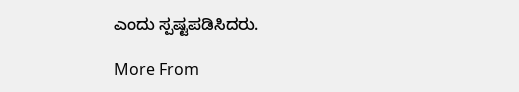ಎಂದು ಸ್ಪಷ್ಟಪಡಿಸಿದರು.

More From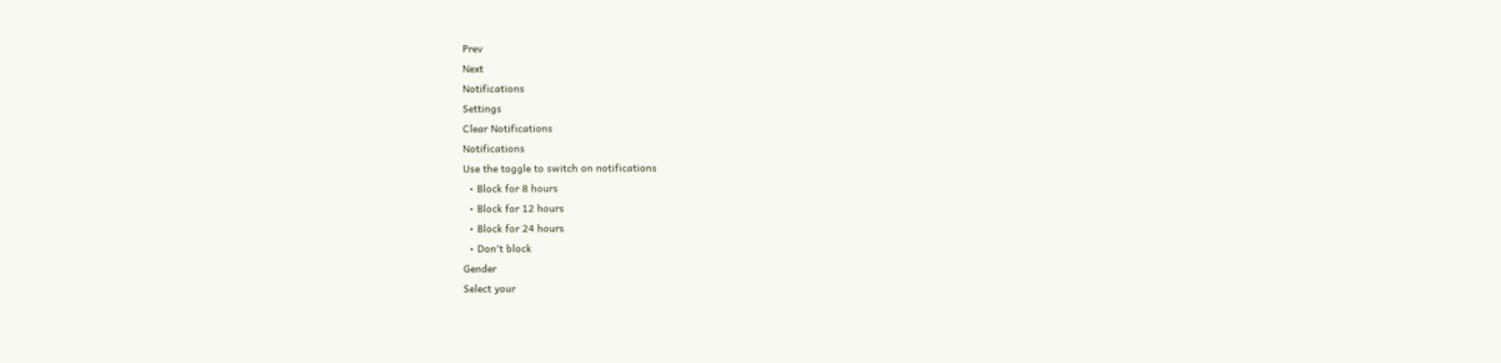Prev
Next
Notifications
Settings
Clear Notifications
Notifications
Use the toggle to switch on notifications
  • Block for 8 hours
  • Block for 12 hours
  • Block for 24 hours
  • Don't block
Gender
Select your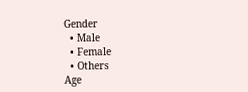Gender
  • Male
  • Female
  • Others
Age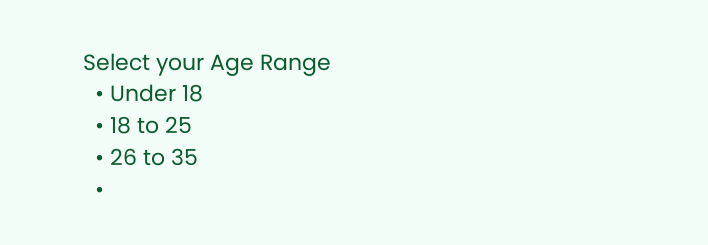Select your Age Range
  • Under 18
  • 18 to 25
  • 26 to 35
  •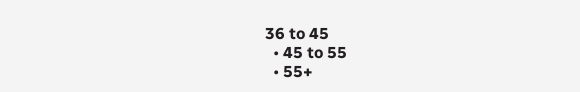36 to 45
  • 45 to 55
  • 55+